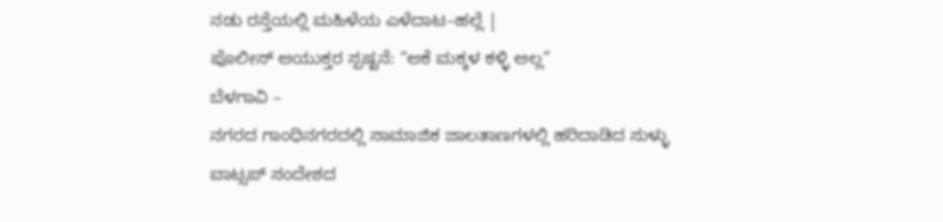ನಡು ರಸ್ತೆಯಲ್ಲಿ ಮಹಿಳೆಯ ಎಳೆದಾಟ–ಹಲ್ಲೆ |
ಪೊಲೀಸ್ ಆಯುಕ್ತರ ಸ್ಪಷ್ಟನೆ: “ಆಕೆ ಮಕ್ಕಳ ಕಳ್ಳಿ ಅಲ್ಲ”
ಬೆಳಗಾವಿ –
ನಗರದ ಗಾಂಧಿನಗರದಲ್ಲಿ ಸಾಮಾಜಿಕ ಜಾಲತಾಣಗಳಲ್ಲಿ ಹರಿದಾಡಿದ ಸುಳ್ಳು ವಾಟ್ಸಪ್ ಸಂದೇಶದ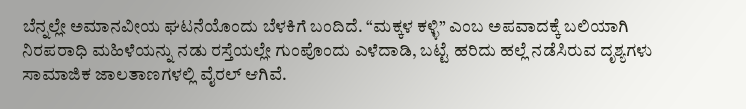ಬೆನ್ನಲ್ಲೇ ಅಮಾನವೀಯ ಘಟನೆಯೊಂದು ಬೆಳಕಿಗೆ ಬಂದಿದೆ. “ಮಕ್ಕಳ ಕಳ್ಳಿ” ಎಂಬ ಅಪವಾದಕ್ಕೆ ಬಲಿಯಾಗಿ ನಿರಪರಾಧಿ ಮಹಿಳೆಯನ್ನು ನಡು ರಸ್ತೆಯಲ್ಲೇ ಗುಂಪೊಂದು ಎಳೆದಾಡಿ, ಬಟ್ಟೆ ಹರಿದು ಹಲ್ಲೆ ನಡೆಸಿರುವ ದೃಶ್ಯಗಳು ಸಾಮಾಜಿಕ ಜಾಲತಾಣಗಳಲ್ಲಿ ವೈರಲ್ ಆಗಿವೆ.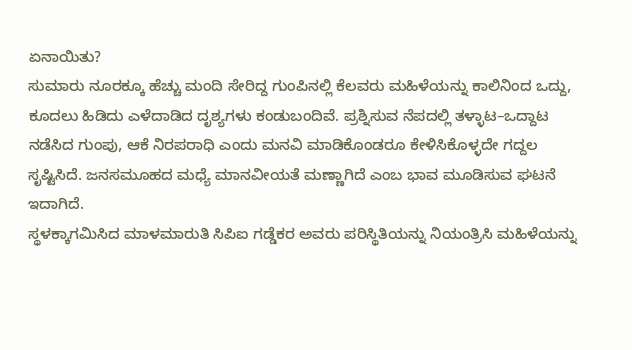ಏನಾಯಿತು?
ಸುಮಾರು ನೂರಕ್ಕೂ ಹೆಚ್ಚು ಮಂದಿ ಸೇರಿದ್ದ ಗುಂಪಿನಲ್ಲಿ ಕೆಲವರು ಮಹಿಳೆಯನ್ನು ಕಾಲಿನಿಂದ ಒದ್ದು, ಕೂದಲು ಹಿಡಿದು ಎಳೆದಾಡಿದ ದೃಶ್ಯಗಳು ಕಂಡುಬಂದಿವೆ. ಪ್ರಶ್ನಿಸುವ ನೆಪದಲ್ಲಿ ತಳ್ಳಾಟ–ಒದ್ದಾಟ ನಡೆಸಿದ ಗುಂಪು, ಆಕೆ ನಿರಪರಾಧಿ ಎಂದು ಮನವಿ ಮಾಡಿಕೊಂಡರೂ ಕೇಳಿಸಿಕೊಳ್ಳದೇ ಗದ್ದಲ ಸೃಷ್ಟಿಸಿದೆ. ಜನಸಮೂಹದ ಮಧ್ಯೆ ಮಾನವೀಯತೆ ಮಣ್ಣಾಗಿದೆ ಎಂಬ ಭಾವ ಮೂಡಿಸುವ ಘಟನೆ ಇದಾಗಿದೆ.
ಸ್ಥಳಕ್ಕಾಗಮಿಸಿದ ಮಾಳಮಾರುತಿ ಸಿಪಿಐ ಗಡ್ಡೆಕರ ಅವರು ಪರಿಸ್ಥಿತಿಯನ್ನು ನಿಯಂತ್ರಿಸಿ ಮಹಿಳೆಯನ್ನು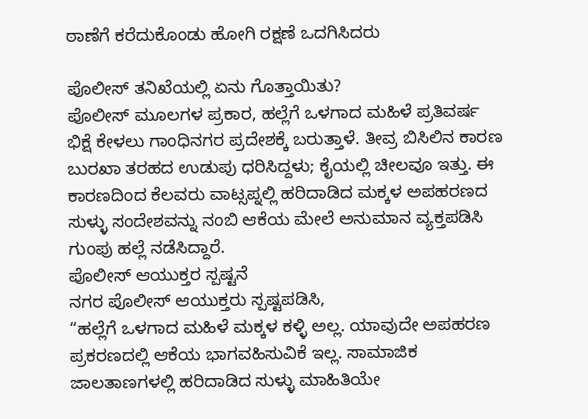ಠಾಣೆಗೆ ಕರೆದುಕೊಂಡು ಹೋಗಿ ರಕ್ಷಣೆ ಒದಗಿಸಿದರು

ಪೊಲೀಸ್ ತನಿಖೆಯಲ್ಲಿ ಏನು ಗೊತ್ತಾಯಿತು?
ಪೊಲೀಸ್ ಮೂಲಗಳ ಪ್ರಕಾರ, ಹಲ್ಲೆಗೆ ಒಳಗಾದ ಮಹಿಳೆ ಪ್ರತಿವರ್ಷ ಭಿಕ್ಷೆ ಕೇಳಲು ಗಾಂಧಿನಗರ ಪ್ರದೇಶಕ್ಕೆ ಬರುತ್ತಾಳೆ. ತೀವ್ರ ಬಿಸಿಲಿನ ಕಾರಣ ಬುರಖಾ ತರಹದ ಉಡುಪು ಧರಿಸಿದ್ದಳು; ಕೈಯಲ್ಲಿ ಚೀಲವೂ ಇತ್ತು. ಈ ಕಾರಣದಿಂದ ಕೆಲವರು ವಾಟ್ಸಪ್ನಲ್ಲಿ ಹರಿದಾಡಿದ ಮಕ್ಕಳ ಅಪಹರಣದ ಸುಳ್ಳು ಸಂದೇಶವನ್ನು ನಂಬಿ ಆಕೆಯ ಮೇಲೆ ಅನುಮಾನ ವ್ಯಕ್ತಪಡಿಸಿ ಗುಂಪು ಹಲ್ಲೆ ನಡೆಸಿದ್ದಾರೆ.
ಪೊಲೀಸ್ ಆಯುಕ್ತರ ಸ್ಪಷ್ಟನೆ
ನಗರ ಪೊಲೀಸ್ ಆಯುಕ್ತರು ಸ್ಪಷ್ಟಪಡಿಸಿ,
“ಹಲ್ಲೆಗೆ ಒಳಗಾದ ಮಹಿಳೆ ಮಕ್ಕಳ ಕಳ್ಳಿ ಅಲ್ಲ. ಯಾವುದೇ ಅಪಹರಣ ಪ್ರಕರಣದಲ್ಲಿ ಆಕೆಯ ಭಾಗವಹಿಸುವಿಕೆ ಇಲ್ಲ. ಸಾಮಾಜಿಕ ಜಾಲತಾಣಗಳಲ್ಲಿ ಹರಿದಾಡಿದ ಸುಳ್ಳು ಮಾಹಿತಿಯೇ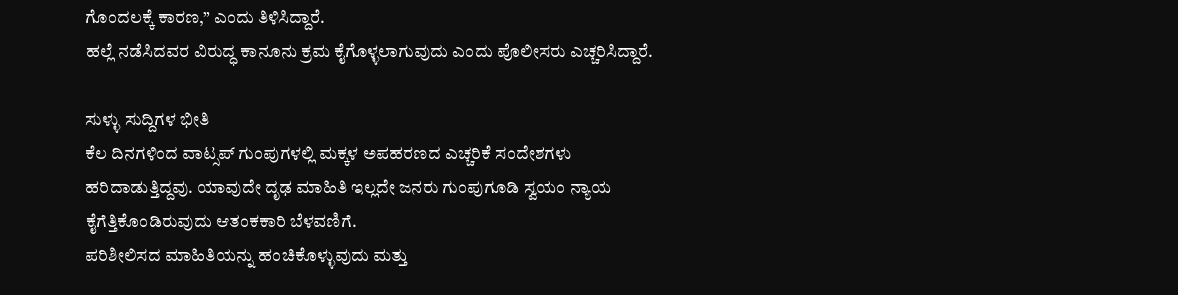ಗೊಂದಲಕ್ಕೆ ಕಾರಣ,” ಎಂದು ತಿಳಿಸಿದ್ದಾರೆ.
ಹಲ್ಲೆ ನಡೆಸಿದವರ ವಿರುದ್ಧ ಕಾನೂನು ಕ್ರಮ ಕೈಗೊಳ್ಳಲಾಗುವುದು ಎಂದು ಪೊಲೀಸರು ಎಚ್ಚರಿಸಿದ್ದಾರೆ.

ಸುಳ್ಳು ಸುದ್ದಿಗಳ ಭೀತಿ
ಕೆಲ ದಿನಗಳಿಂದ ವಾಟ್ಸಪ್ ಗುಂಪುಗಳಲ್ಲಿ ಮಕ್ಕಳ ಅಪಹರಣದ ಎಚ್ಚರಿಕೆ ಸಂದೇಶಗಳು ಹರಿದಾಡುತ್ತಿದ್ದವು. ಯಾವುದೇ ದೃಢ ಮಾಹಿತಿ ಇಲ್ಲದೇ ಜನರು ಗುಂಪುಗೂಡಿ ಸ್ವಯಂ ನ್ಯಾಯ ಕೈಗೆತ್ತಿಕೊಂಡಿರುವುದು ಆತಂಕಕಾರಿ ಬೆಳವಣಿಗೆ.
ಪರಿಶೀಲಿಸದ ಮಾಹಿತಿಯನ್ನು ಹಂಚಿಕೊಳ್ಳುವುದು ಮತ್ತು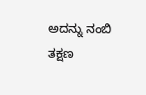ಅದನ್ನು ನಂಬಿ ತಕ್ಷಣ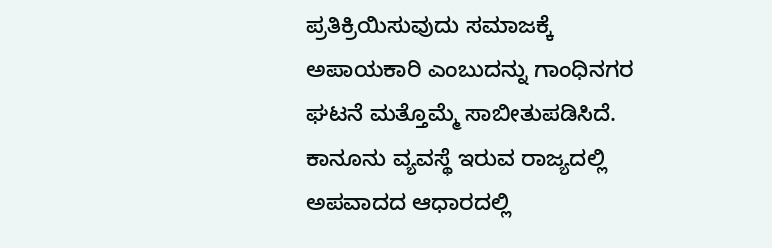ಪ್ರತಿಕ್ರಿಯಿಸುವುದು ಸಮಾಜಕ್ಕೆ ಅಪಾಯಕಾರಿ ಎಂಬುದನ್ನು ಗಾಂಧಿನಗರ ಘಟನೆ ಮತ್ತೊಮ್ಮೆ ಸಾಬೀತುಪಡಿಸಿದೆ.
ಕಾನೂನು ವ್ಯವಸ್ಥೆ ಇರುವ ರಾಜ್ಯದಲ್ಲಿ ಅಪವಾದದ ಆಧಾರದಲ್ಲಿ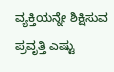ವ್ಯಕ್ತಿಯನ್ನೇ ಶಿಕ್ಷಿಸುವ ಪ್ರವೃತ್ತಿ ಎಷ್ಟು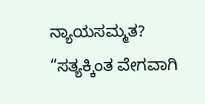ನ್ಯಾಯಸಮ್ಮತ?
“ಸತ್ಯಕ್ಕಿಂತ ವೇಗವಾಗಿ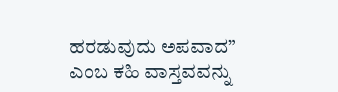ಹರಡುವುದು ಅಪವಾದ” ಎಂಬ ಕಹಿ ವಾಸ್ತವವನ್ನು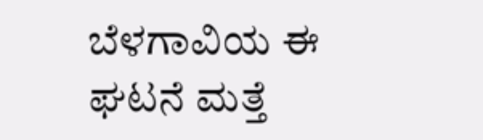ಬೆಳಗಾವಿಯ ಈ ಘಟನೆ ಮತ್ತೆ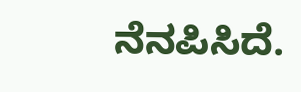ನೆನಪಿಸಿದೆ.